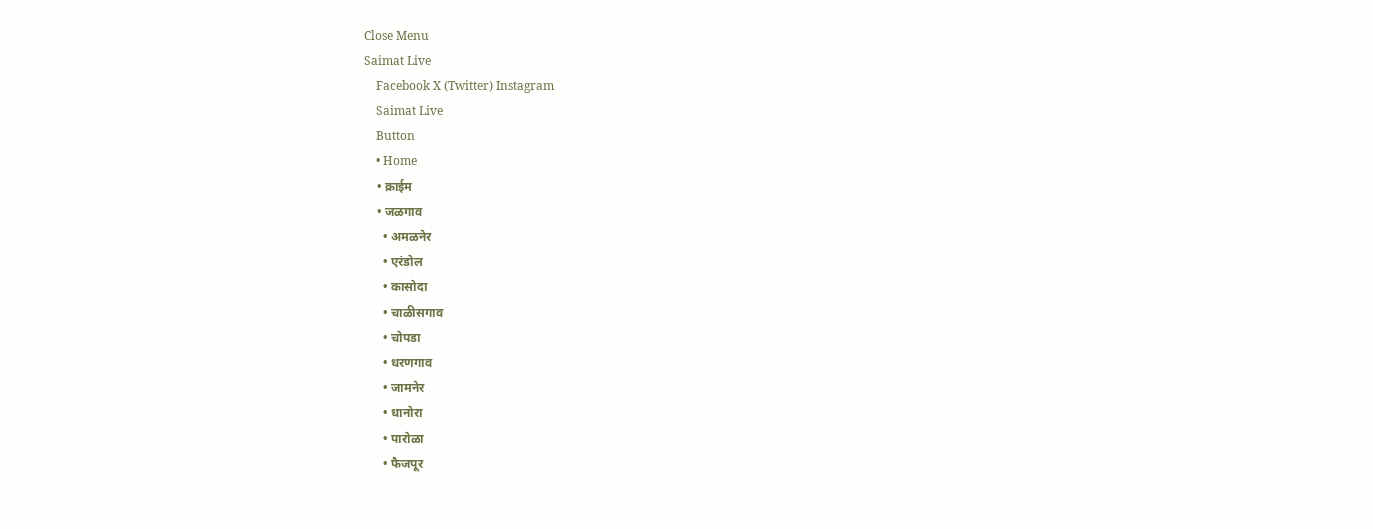Close Menu
Saimat Live
    Facebook X (Twitter) Instagram
    Saimat Live
    Button
    • Home
    • क्राईम
    • जळगाव
      • अमळनेर
      • एरंडोल
      • कासोदा
      • चाळीसगाव
      • चोपडा
      • धरणगाव
      • जामनेर
      • धानोरा
      • पारोळा
      • फैजपूर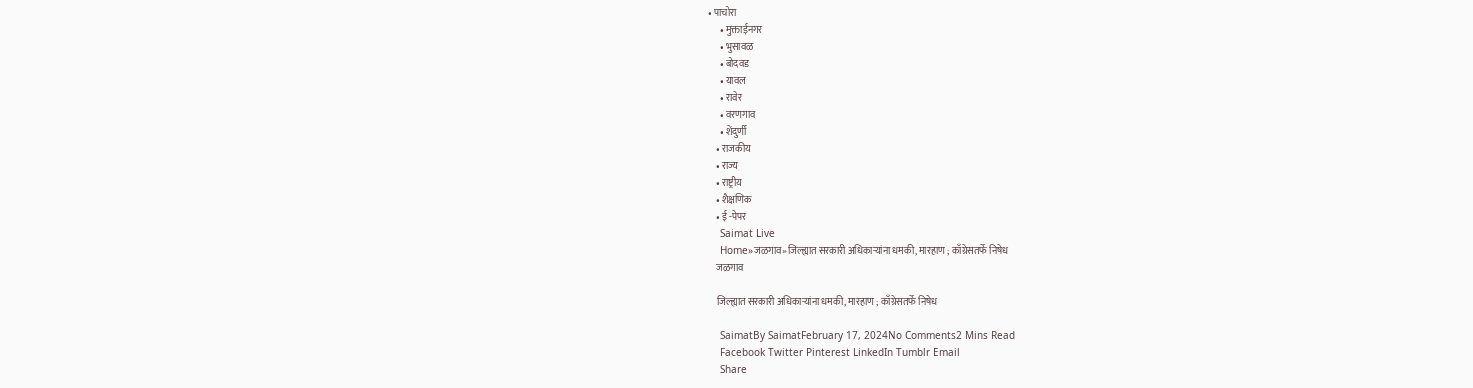• पाचोरा
      • मुक्ताईनगर
      • भुसावळ
      • बोदवड
      • यावल
      • रावेर
      • वरणगाव
      • शेंदुर्णी
    • राजकीय
    • राज्य
    • राष्ट्रीय
    • शैक्षणिक
    • ई -पेपर
    Saimat Live
    Home»जळगाव»जिल्ह्यात सरकारी अधिकाऱ्यांना धमकी, मारहाण ; काँग्रेसतर्फे निषेध
    जळगाव

    जिल्ह्यात सरकारी अधिकाऱ्यांना धमकी, मारहाण ; काँग्रेसतर्फे निषेध

    SaimatBy SaimatFebruary 17, 2024No Comments2 Mins Read
    Facebook Twitter Pinterest LinkedIn Tumblr Email
    Share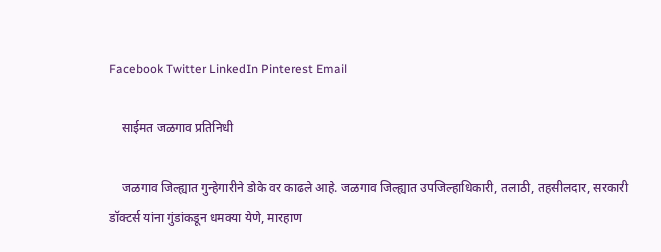Facebook Twitter LinkedIn Pinterest Email

    साईमत जळगाव प्रतिनिधी

    जळगाव जिल्ह्यात गुन्हेगारीने डोके वर काढले आहे. जळगाव जिल्ह्यात उपजिल्हाधिकारी, तलाठी, तहसीलदार, सरकारी डॉक्टर्स यांना गुंडांकडून धमक्या येणे, मारहाण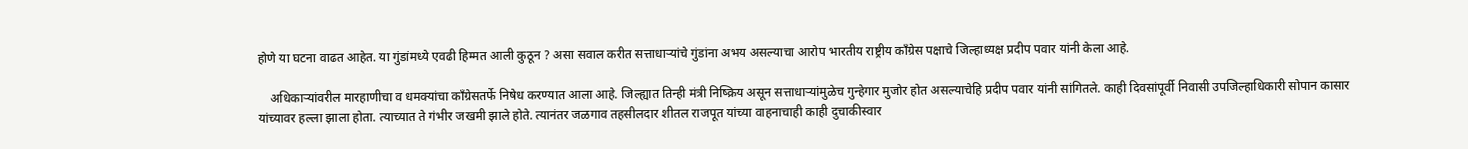होणे या घटना वाढत आहेत. या गुंडांमध्ये एवढी हिम्मत आली कुठून ? असा सवाल करीत सत्ताधाऱ्यांचे गुंडांना अभय असल्याचा आरोप भारतीय राष्ट्रीय काँग्रेस पक्षाचे जिल्हाध्यक्ष प्रदीप पवार यांनी केला आहे.

    अधिकाऱ्यांवरील मारहाणीचा व धमक्यांचा काँग्रेसतर्फे निषेध करण्यात आला आहे. जिल्ह्यात तिन्ही मंत्री निष्क्रिय असून सत्ताधाऱ्यांमुळेच गुन्हेगार मुजोर होत असल्याचेहि प्रदीप पवार यांनी सांगितले. काही दिवसांपूर्वी निवासी उपजिल्हाधिकारी सोपान कासार यांच्यावर हल्ला झाला होता. त्याच्यात ते गंभीर जखमी झाले होते. त्यानंतर जळगाव तहसीलदार शीतल राजपूत यांच्या वाहनाचाही काही दुचाकीस्वार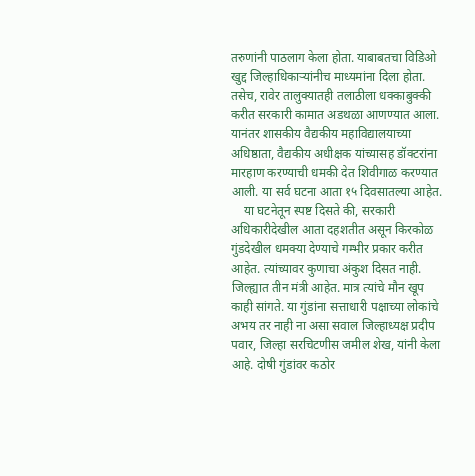तरुणांनी पाठलाग केला होता. याबाबतचा विडिओ खुद्द जिल्हाधिकाऱ्यांनीच माध्यमांना दिला होता. तसेच, रावेर तालुक्यातही तलाठीला धक्काबुक्की करीत सरकारी कामात अडथळा आणण्यात आला. यानंतर शासकीय वैद्यकीय महाविद्यालयाच्या अधिष्ठाता, वैद्यकीय अधीक्षक यांच्यासह डॉक्टरांना मारहाण करण्याची धमकी देत शिवीगाळ करण्यात आली. या सर्व घटना आता १५ दिवसातल्या आहेत.
    या घटनेतून स्पष्ट दिसते की, सरकारी अधिकारीदेखील आता दहशतीत असून किरकोळ गुंडदेखील धमक्या देण्याचे गम्भीर प्रकार करीत आहेत. त्यांच्यावर कुणाचा अंकुश दिसत नाही. जिल्ह्यात तीन मंत्री आहेत. मात्र त्यांचे मौन खूप काही सांगते. या गुंडांना सत्ताधारी पक्षाच्या लोकांचे अभय तर नाही ना असा सवाल जिल्हाध्यक्ष प्रदीप पवार, जिल्हा सरचिटणीस जमील शेख, यांनी केला आहे. दोषी गुंडांवर कठोर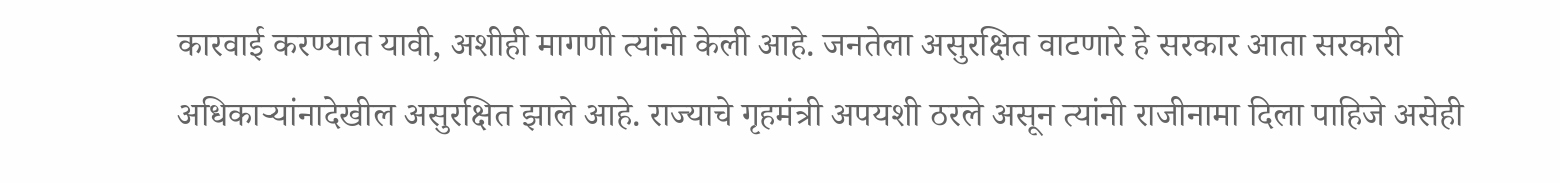कारवाई करण्यात यावी, अशीही मागणी त्यांनी केली आहे. जनतेला असुरक्षित वाटणारे हे सरकार आता सरकारी अधिकाऱ्यांनादेखील असुरक्षित झाले आहे. राज्याचे गृहमंत्री अपयशी ठरले असून त्यांनी राजीनामा दिला पाहिजे असेही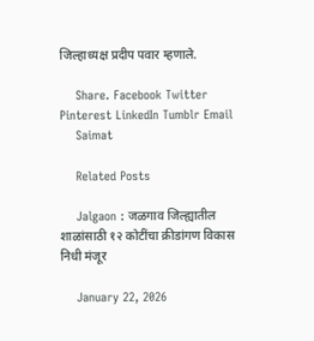जिल्हाध्यक्ष प्रदीप पवार म्हणाले.

    Share. Facebook Twitter Pinterest LinkedIn Tumblr Email
    Saimat

    Related Posts

    Jalgaon : जळगाव जिल्ह्यातील शाळांसाठी १२ कोटींचा क्रीडांगण विकास निधी मंजूर

    January 22, 2026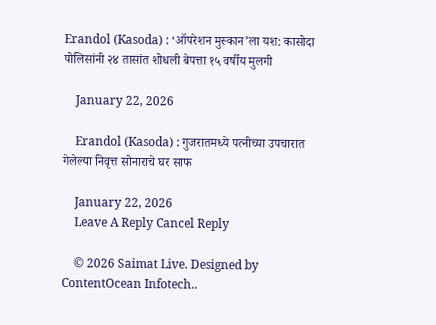Erandol (Kasoda) : ‘ऑपरेशन मुस्कान’ला यश: कासोदा पोलिसांनी २४ तासांत शोधली बेपत्ता १५ वर्षीय मुलगी

    January 22, 2026

    Erandol (Kasoda) : गुजरातमध्ये पत्नीच्या उपचारात गेलेल्या निवृत्त सोनाराचे घर साफ

    January 22, 2026
    Leave A Reply Cancel Reply

    © 2026 Saimat Live. Designed by ContentOcean Infotech..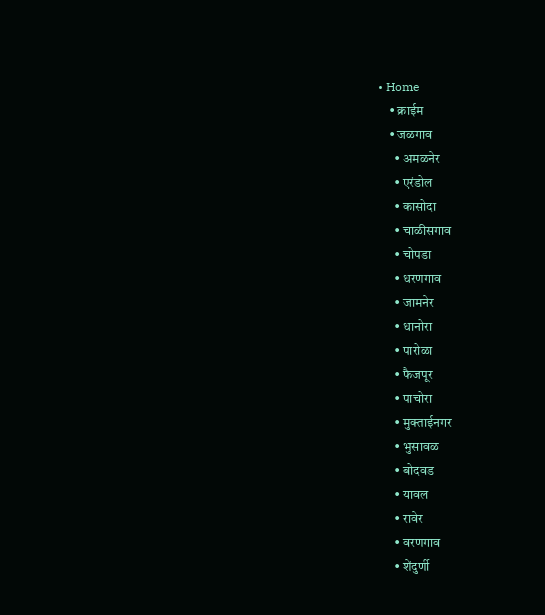• Home
    • क्राईम
    • जळगाव
      • अमळनेर
      • एरंडोल
      • कासोदा
      • चाळीसगाव
      • चोपडा
      • धरणगाव
      • जामनेर
      • धानोरा
      • पारोळा
      • फैजपूर
      • पाचोरा
      • मुक्ताईनगर
      • भुसावळ
      • बोदवड
      • यावल
      • रावेर
      • वरणगाव
      • शेंदुर्णी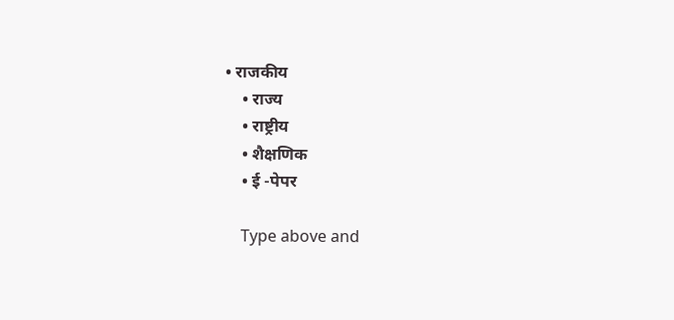• राजकीय
    • राज्य
    • राष्ट्रीय
    • शैक्षणिक
    • ई -पेपर

    Type above and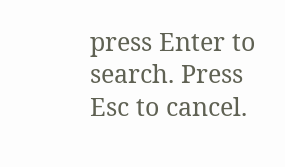press Enter to search. Press Esc to cancel.